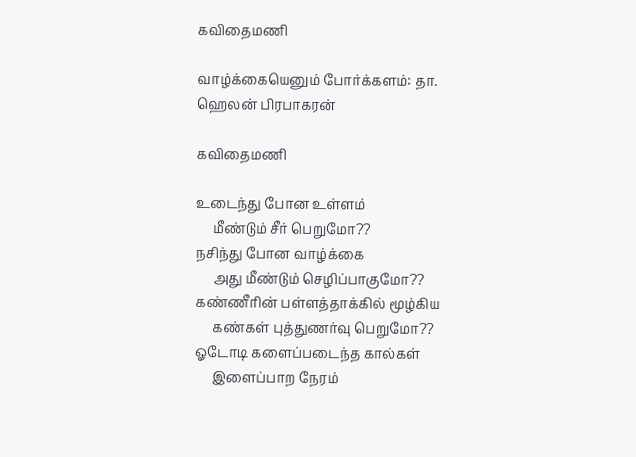கவிதைமணி

வாழ்க்கையெனும் போர்க்களம்: தா. ஹெலன் பிரபாகரன்

கவிதைமணி

உடைந்து போன உள்ளம்
     மீண்டும் சீர் பெறுமோ??
நசிந்து போன வாழ்க்கை
     அது மீண்டும் செழிப்பாகுமோ??
கண்ணீரின் பள்ளத்தாக்கில் மூழ்கிய
     கண்கள் புத்துணர்வு பெறுமோ??
ஓடோடி களைப்படைந்த கால்கள்
     இளைப்பாற நேரம்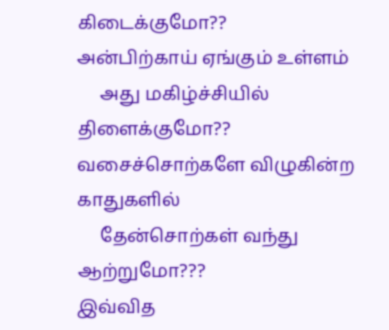கிடைக்குமோ??
அன்பிற்காய் ஏங்கும் உள்ளம்
     அது மகிழ்ச்சியில் திளைக்குமோ??
வசைச்சொற்களே விழுகின்ற காதுகளில்
     தேன்சொற்கள் வந்து ஆற்றுமோ???
இவ்வித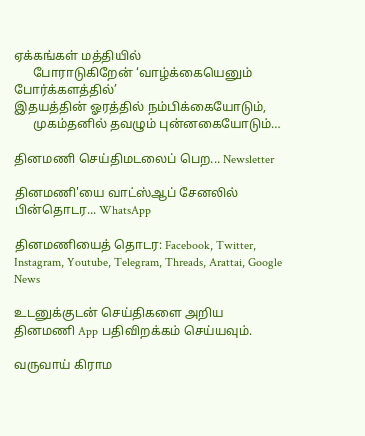ஏக்கங்கள் மத்தியில்
      போராடுகிறேன் ‘வாழ்க்கையெனும் போர்க்களத்தில்’
இதயத்தின் ஓரத்தில் நம்பிக்கையோடும்,
      முகம்தனில் தவழும் புன்னகையோடும்…

தினமணி செய்திமடலைப் பெற... Newsletter

தினமணி'யை வாட்ஸ்ஆப் சேனலில் பின்தொடர... WhatsApp

தினமணியைத் தொடர: Facebook, Twitter, Instagram, Youtube, Telegram, Threads, Arattai, Google News

உடனுக்குடன் செய்திகளை அறிய தினமணி App பதிவிறக்கம் செய்யவும்.

வருவாய் கிராம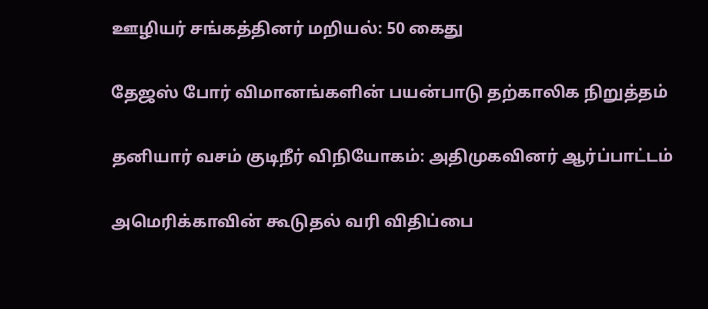ஊழியர் சங்கத்தினர் மறியல்: 50 கைது

தேஜஸ் போர் விமானங்களின் பயன்பாடு தற்காலிக நிறுத்தம்

தனியார் வசம் குடிநீர் விநியோகம்: அதிமுகவினர் ஆர்ப்பாட்டம்

அமெரிக்காவின் கூடுதல் வரி விதிப்பை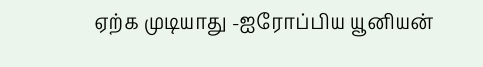ஏற்க முடியாது -ஐரோப்பிய யூனியன்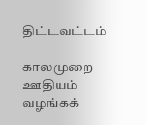திட்டவட்டம்

காலமுறை ஊதியம் வழங்கக்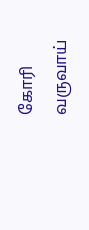கோரி வருவாய்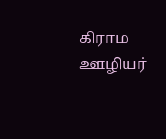கிராம ஊழியர்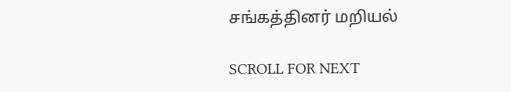சங்கத்தினர் மறியல்

SCROLL FOR NEXT